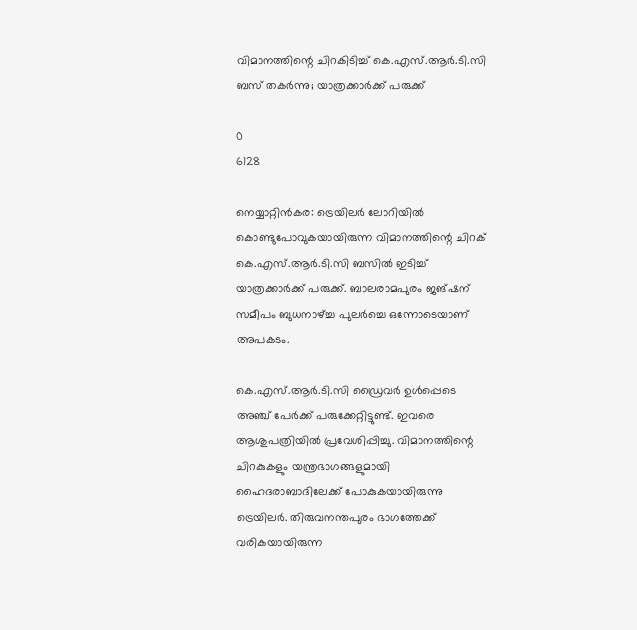വിമാനത്തിന്റെ ചിറകിടിച്ച് കെ.എസ്.ആര്‍.ടി.സി ബസ് തകര്‍ന്നു; യാത്രക്കാര്‍ക്ക് പരുക്ക്

0
6128

നെയ്യാറ്റിന്‍കര: ട്രെയിലര്‍ ലോറിയില്‍ കൊണ്ടുപോവുകയായിരുന്ന വിമാനത്തിന്റെ ചിറക് കെ.എസ്.ആര്‍.ടി.സി ബസില്‍ ഇടിച്ച് യാത്രക്കാര്‍ക്ക് പരുക്ക്. ബാലരാമപുരം ജങ്ഷന് സമീപം ബുധനാഴ്ച്ച പുലര്‍ച്ചെ ഒന്നോടെയാണ് അപകടം.

കെ.എസ്.ആര്‍.ടി.സി ഡ്രൈവര്‍ ഉള്‍പ്പെടെ അഞ്ച് പേര്‍ക്ക് പരുക്കേറ്റിട്ടുണ്ട്. ഇവരെ ആശുപത്രിയില്‍ പ്രവേശിപ്പിച്ചു. വിമാനത്തിന്റെ ചിറകുകളും യന്ത്രഭാഗങ്ങളുമായി ഹൈദരാബാദിലേക്ക് പോകുകയായിരുന്നു ട്രെയിലര്‍. തിരുവനന്തപുരം ഭാഗത്തേക്ക് വരികയായിരുന്ന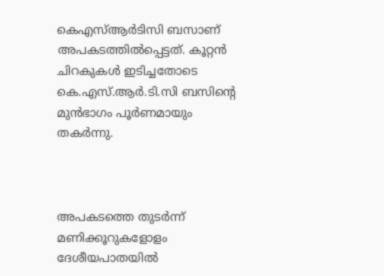കെഎസ്ആര്‍ടിസി ബസാണ് അപകടത്തില്‍പ്പെട്ടത്. കൂറ്റന്‍ ചിറകുകള്‍ ഇടിച്ചതോടെ കെ.എസ്.ആര്‍.ടി.സി ബസിന്റെ മുന്‍ഭാഗം പൂര്‍ണമായും തകര്‍ന്നു.



അപകടത്തെ തുടര്‍ന്ന് മണിക്കൂറുകളോളം ദേശീയപാതയില്‍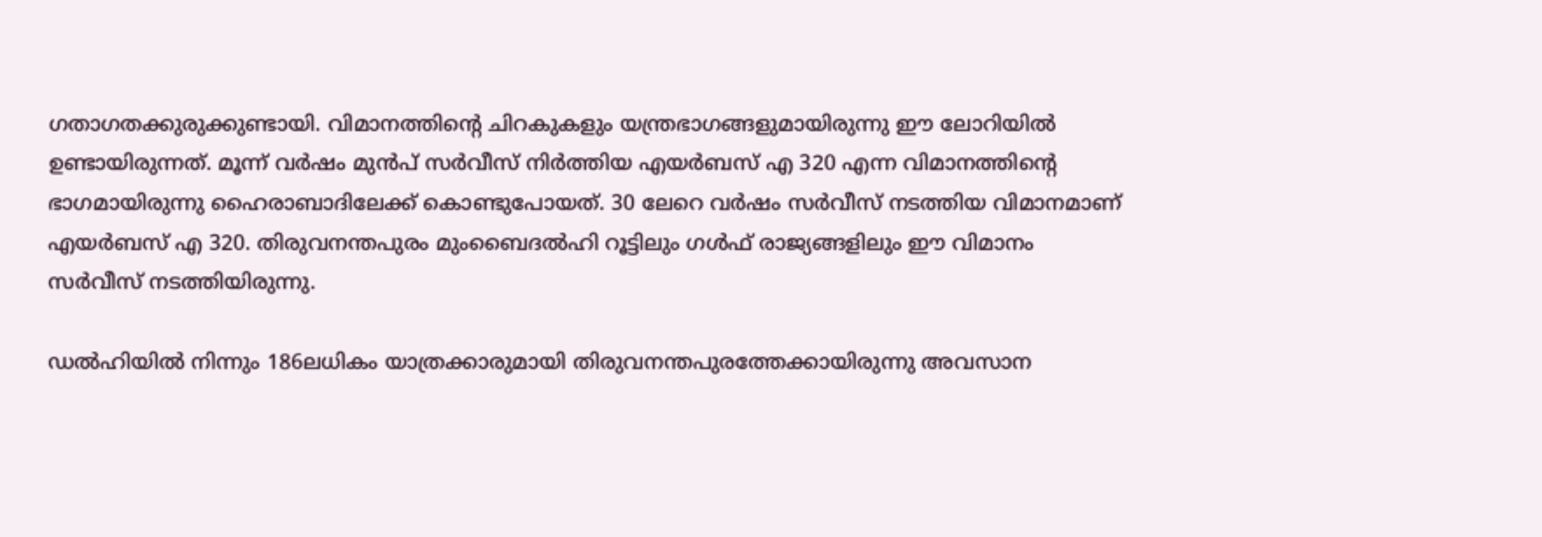ഗതാഗതക്കുരുക്കുണ്ടായി. വിമാനത്തിന്റെ ചിറകുകളും യന്ത്രഭാഗങ്ങളുമായിരുന്നു ഈ ലോറിയില്‍ ഉണ്ടായിരുന്നത്. മൂന്ന് വര്‍ഷം മുന്‍പ് സര്‍വീസ് നിര്‍ത്തിയ എയര്‍ബസ് എ 320 എന്ന വിമാനത്തിന്റെ ഭാഗമായിരുന്നു ഹൈരാബാദിലേക്ക് കൊണ്ടുപോയത്. 30 ലേറെ വര്‍ഷം സര്‍വീസ് നടത്തിയ വിമാനമാണ് എയര്‍ബസ് എ 320. തിരുവനന്തപുരം മുംബൈദല്‍ഹി റൂട്ടിലും ഗള്‍ഫ് രാജ്യങ്ങളിലും ഈ വിമാനം സര്‍വീസ് നടത്തിയിരുന്നു.

ഡല്‍ഹിയില്‍ നിന്നും 186ലധികം യാത്രക്കാരുമായി തിരുവനന്തപുരത്തേക്കായിരുന്നു അവസാന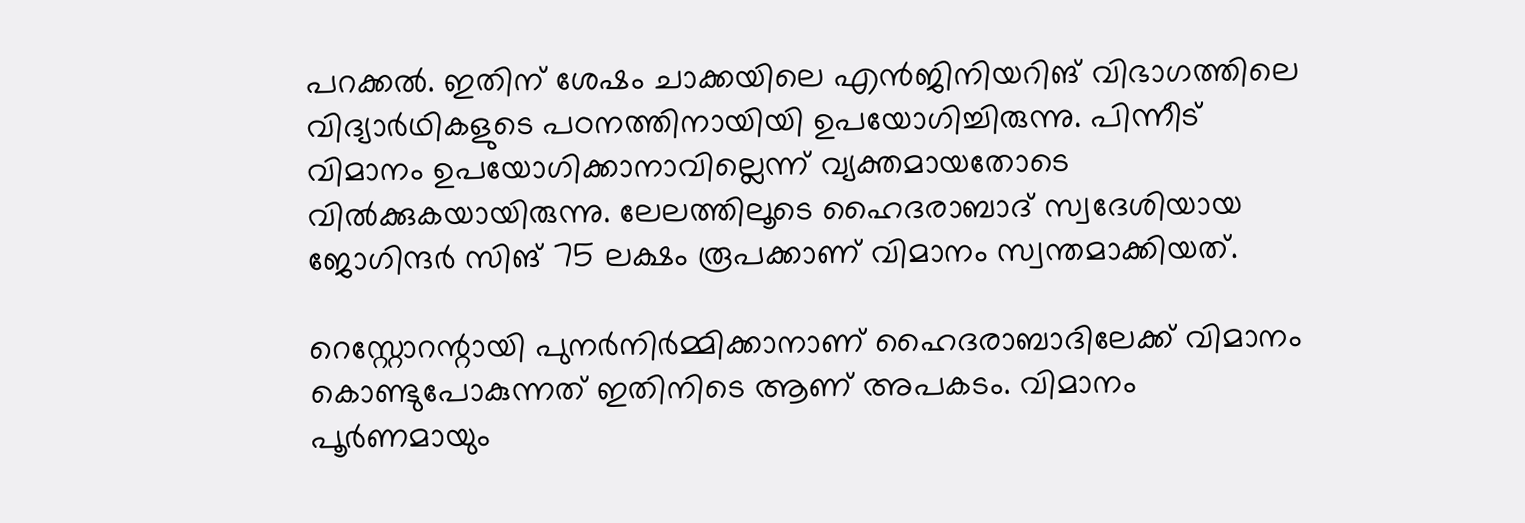പറക്കല്‍. ഇതിന് ശേഷം ചാക്കയിലെ എന്‍ജിനിയറിങ് വിഭാഗത്തിലെ വിദ്യാര്‍ഥികളുടെ പഠനത്തിനായിയി ഉപയോഗിച്ചിരുന്നു. പിന്നീട് വിമാനം ഉപയോഗിക്കാനാവില്ലെന്ന് വ്യക്തമായതോടെ വില്‍ക്കുകയായിരുന്നു. ലേലത്തിലൂടെ ഹൈദരാബാദ് സ്വദേശിയായ ജോഗിന്ദര്‍ സിങ് 75 ലക്ഷം രൂപക്കാണ് വിമാനം സ്വന്തമാക്കിയത്.

റെസ്റ്റോറന്റായി പുനര്‍നിര്‍മ്മിക്കാനാണ് ഹൈദരാബാദിലേക്ക് വിമാനം കൊണ്ടുപോകുന്നത് ഇതിനിടെ ആണ് അപകടം. വിമാനം പൂര്‍ണമായും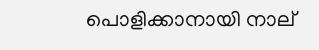പൊളിക്കാനായി നാല്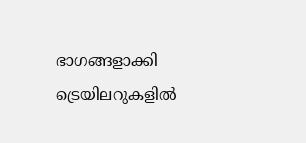ഭാഗങ്ങളാക്കി ട്രെയിലറുകളില്‍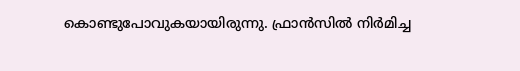കൊണ്ടുപോവുകയായിരുന്നു. ഫ്രാന്‍സില്‍ നിര്‍മിച്ച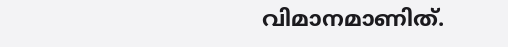വിമാനമാണിത്.